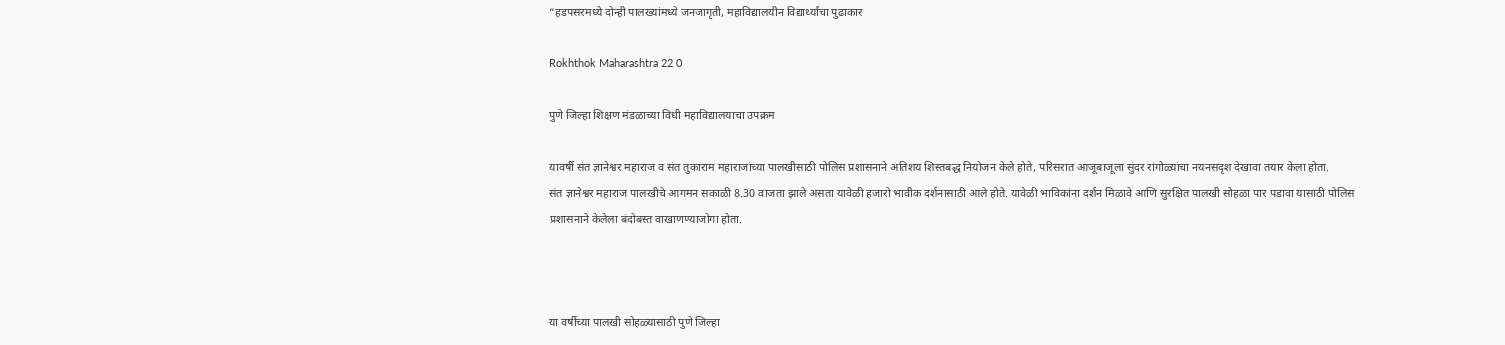“हडपसरमध्ये दोन्ही पालख्यांमध्ये जनजागृती, महाविद्यालयीन विद्यार्थ्यांचा पुढाकार

Rokhthok Maharashtra 22 0

पुणे जिल्हा शिक्षण मंडळाच्या विधी महाविद्यालयाचा उपक्रम

यावर्षी संत ज्ञानेश्वर महाराज व संत तुकाराम महाराजांच्या पालखीसाठी पोलिस प्रशासनाने अतिशय शिस्तबद्ध नियोजन केले होते, परिसरात आजूबाजूला सुंदर रांगोळ्यांचा नयनसदृश देखावा तयार केला होता.
संत ज्ञानेश्वर महाराज पालखीचे आगमन सकाळी 8.30 वाजता झाले असता यावेळी हजारो भावीक दर्शनासाठी आले होते. यावेळी भाविकांना दर्शन मिळावे आणि सुरक्षित पालखी सोहळा पार पडावा यासाठी पोलिस प्रशासनाने केलेला बंदोबस्त वाखाणण्याजोगा होता.



या वर्षीच्या पालखी सोहळ्यासाठी पुणे जिल्हा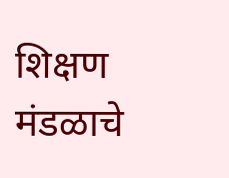शिक्षण मंडळाचे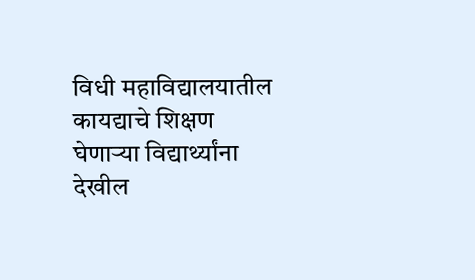विधी महाविद्यालयातील कायद्याचे शिक्षण घेणार्‍या विद्यार्थ्यांना देखील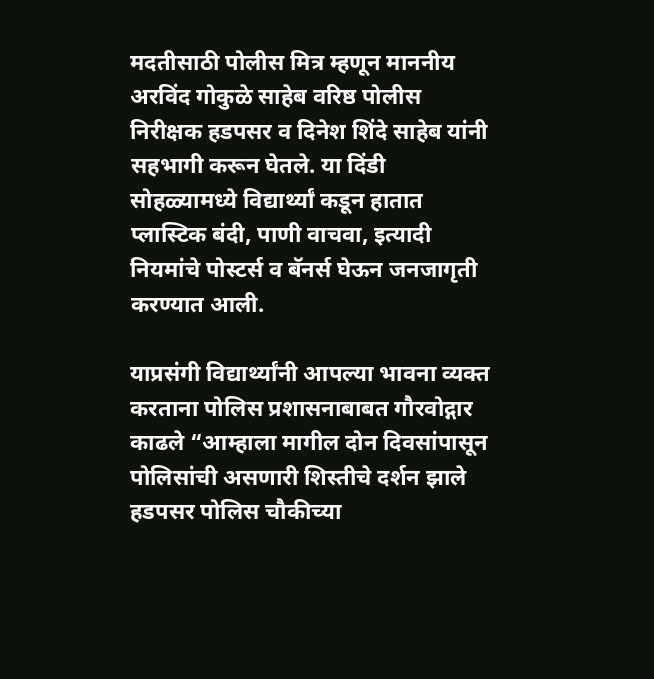मदतीसाठी पोलीस मित्र म्हणून माननीय अरविंद गोकुळे साहेब वरिष्ठ पोलीस निरीक्षक हडपसर व दिनेश शिंदे साहेब यांनी सहभागी करून घेतले. या दिंडी सोहळ्यामध्ये विद्यार्थ्यां कडून हातात प्लास्टिक बंदी, पाणी वाचवा, इत्यादी नियमांचे पोस्टर्स व बॅनर्स घेऊन जनजागृती करण्यात आली.

याप्रसंगी विद्यार्थ्यांनी आपल्या भावना व्यक्त करताना पोलिस प्रशासनाबाबत गौरवोद्गार काढले “आम्हाला मागील दोन दिवसांपासून पोलिसांची असणारी शिस्तीचे दर्शन झाले हडपसर पोलिस चौकीच्या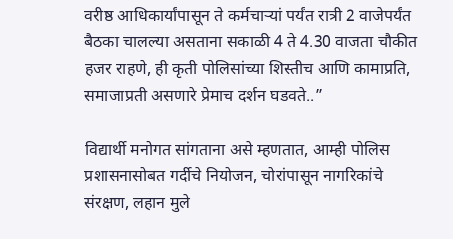वरीष्ठ आधिकार्यांपासून ते कर्मचार्‍यां पर्यंत रात्री 2 वाजेपर्यंत बैठका चालल्या असताना सकाळी 4 ते 4.30 वाजता चौकीत हजर राहणे, ही कृती पोलिसांच्या शिस्तीच आणि कामाप्रति, समाजाप्रती असणारे प्रेमाच दर्शन घडवते..”

विद्यार्थी मनोगत सांगताना असे म्हणतात, आम्ही पोलिस प्रशासनासोबत गर्दीचे नियोजन, चोरांपासून नागरिकांचे संरक्षण, लहान मुले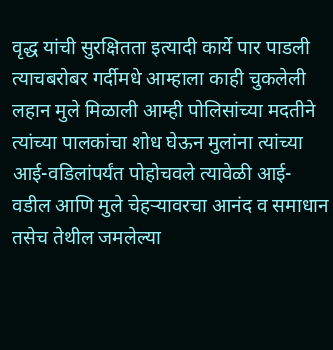वृद्ध यांची सुरक्षितता इत्यादी कार्ये पार पाडली त्याचबरोबर गर्दीमधे आम्हाला काही चुकलेली लहान मुले मिळाली आम्ही पोलिसांच्या मदतीने त्यांच्या पालकांचा शोध घेऊन मुलांना त्यांच्या आई-वडिलांपर्यंत पोहोचवले त्यावेळी आई-वडील आणि मुले चेहऱ्यावरचा आनंद व समाधान तसेच तेथील जमलेल्या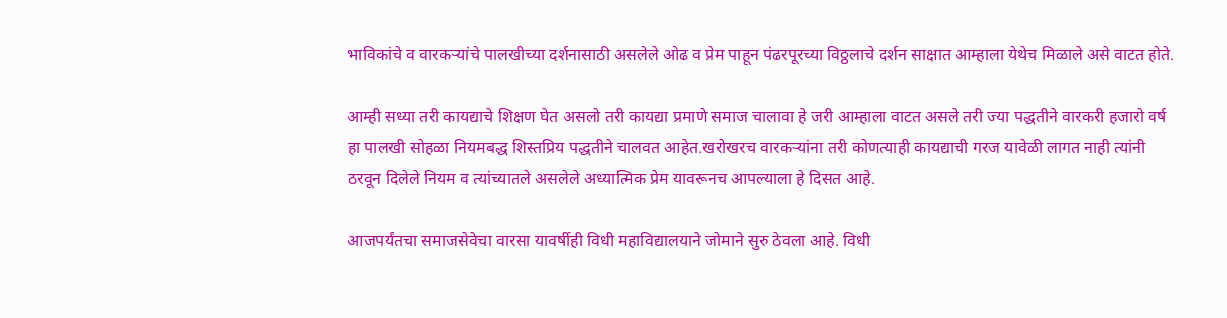भाविकांचे व वारकऱ्यांचे पालखीच्या दर्शनासाठी असलेले ओढ व प्रेम पाहून पंढरपूरच्या विठ्ठलाचे दर्शन साक्षात आम्हाला येथेच मिळाले असे वाटत होते.

आम्ही सध्या तरी कायद्याचे शिक्षण घेत असलो तरी कायद्या प्रमाणे समाज चालावा हे जरी आम्हाला वाटत असले तरी ज्या पद्धतीने वारकरी हजारो वर्ष हा पालखी सोहळा नियमबद्ध शिस्तप्रिय पद्धतीने चालवत आहेत.खरोखरच वारकऱ्यांना तरी कोणत्याही कायद्याची गरज यावेळी लागत नाही त्यांनी ठरवून दिलेले नियम व त्यांच्यातले असलेले अध्यात्मिक प्रेम यावरूनच आपल्याला हे दिसत आहे.

आजपर्यंतचा समाजसेवेचा वारसा यावर्षीही विधी महाविद्यालयाने जोमाने सुरु ठेवला आहे. विधी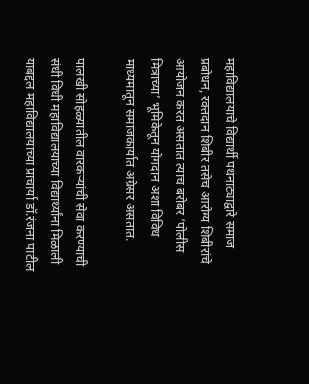महाविद्यालयाचे विद्यार्थी पथनाट्याद्वारे समाज प्रबोधन, रक्तदान शिबीर तसेच आरोग्य शिबीरांचे आयोजन करत असतात त्याच बरोबर ‘पोलीस मित्राच्या’ भूमिकेतून योगदान अशा विविध माध्यमातून समाजकार्यात अग्रेसर असतात.

पालखी सोहळ्यातील वारकऱ्यांची सेवा करण्याची संधी विधी महाविद्यालयाच्या विद्यार्थ्यांना मिळाली याबद्दल महाविद्यालयाच्या प्राचार्या डॉ.रंजना पाटील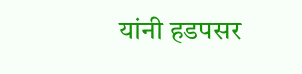यांनी हडपसर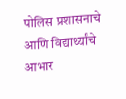पोलिस प्रशासनाचे आणि विद्यार्थ्यांचे आभार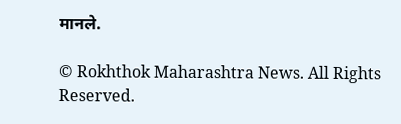मानले.

© Rokhthok Maharashtra News. All Rights Reserved.